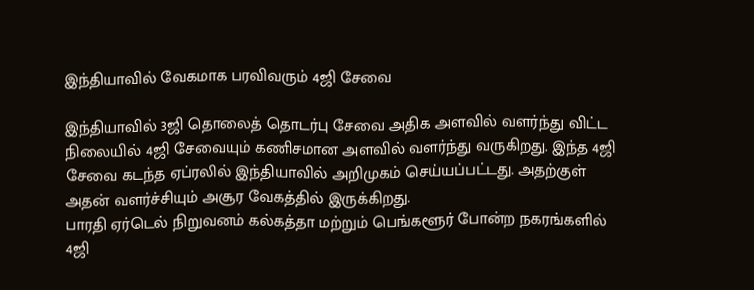இந்தியாவில் வேகமாக பரவிவரும் 4ஜி சேவை

இந்தியாவில் 3ஜி தொலைத் தொடர்பு சேவை அதிக அளவில் வளர்ந்து விட்ட நிலையில் 4ஜி சேவையும் கணிசமான அளவில் வளர்ந்து வருகிறது. இந்த 4ஜி சேவை கடந்த ஏப்ரலில் இந்தியாவில் அறிமுகம் செய்யப்பட்டது. அதற்குள் அதன் வளர்ச்சியும் அசூர வேகத்தில் இருக்கிறது.
பாரதி ஏர்டெல் நிறுவனம் கல்கத்தா மற்றும் பெங்களூர் போன்ற நகரங்களில் 4ஜி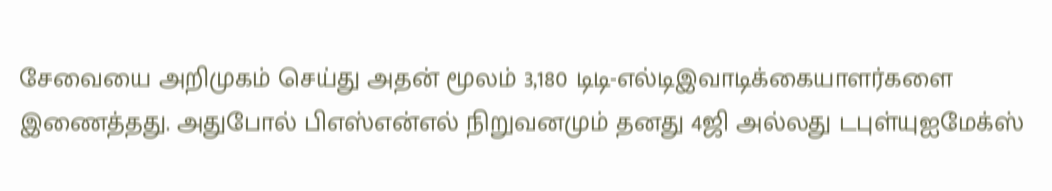சேவையை அறிமுகம் செய்து அதன் மூலம் 3,180 டிடி-எல்டிஇவாடிக்கையாளர்களை இணைத்தது. அதுபோல் பிஎஸ்என்எல் நிறுவனமும் தனது 4ஜி அல்லது டபுள்யுஐமேக்ஸ்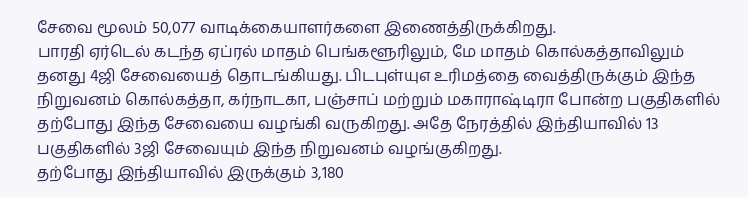சேவை மூலம் 50,077 வாடிக்கையாளர்களை இணைத்திருக்கிறது.
பாரதி ஏர்டெல் கடந்த ஏப்ரல் மாதம் பெங்களூரிலும், மே மாதம் கொல்கத்தாவிலும் தனது 4ஜி சேவையைத் தொடங்கியது. பிடபுள்யுஎ உரிமத்தை வைத்திருக்கும் இந்த நிறுவனம் கொல்கத்தா, கர்நாடகா, பஞ்சாப் மற்றும் மகாராஷ்டிரா போன்ற பகுதிகளில் தற்போது இந்த சேவையை வழங்கி வருகிறது. அதே நேரத்தில் இந்தியாவில் 13 பகுதிகளில் 3ஜி சேவையும் இந்த நிறுவனம் வழங்குகிறது.
தற்போது இந்தியாவில் இருக்கும் 3,180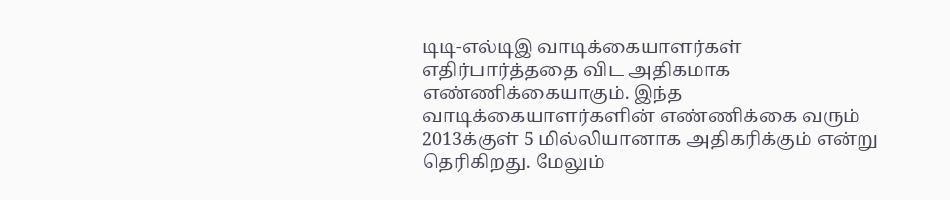டிடி-எல்டிஇ வாடிக்கையாளர்கள் எதிர்பார்த்ததை விட அதிகமாக எண்ணிக்கையாகும். இந்த வாடிக்கையாளர்களின் எண்ணிக்கை வரும் 2013க்குள் 5 மில்லியானாக அதிகரிக்கும் என்று தெரிகிறது. மேலும்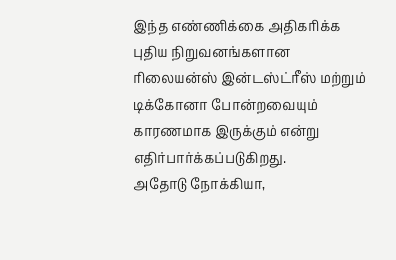இந்த எண்ணிக்கை அதிகரிக்க புதிய நிறுவனங்களான ரிலையன்ஸ் இன்டஸ்ட்ரீஸ் மற்றும் டிக்கோனா போன்றவையும் காரணமாக இருக்கும் என்று எதிர்பார்க்கப்படுகிறது.
அதோடு நோக்கியா,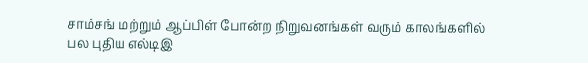சாம்சங் மற்றும் ஆப்பிள் போன்ற நிறுவனங்கள் வரும் காலங்களில் பல புதிய எல்டிஇ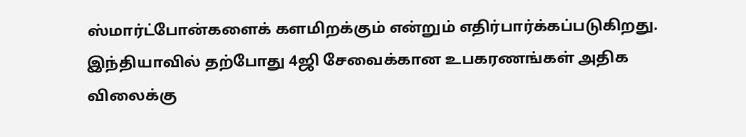ஸ்மார்ட்போன்களைக் களமிறக்கும் என்றும் எதிர்பார்க்கப்படுகிறது.
இந்தியாவில் தற்போது 4ஜி சேவைக்கான உபகரணங்கள் அதிக விலைக்கு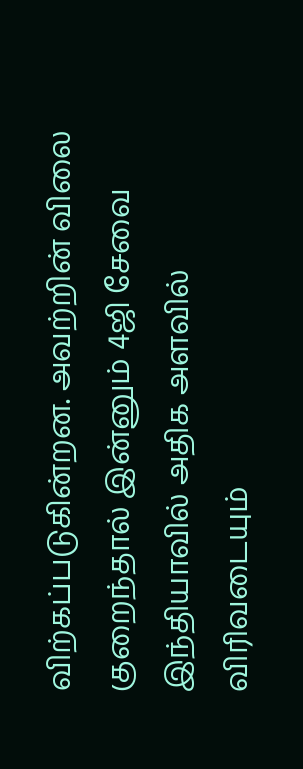விற்கப்படுகின்றன. அவற்றின் விலை குறைந்தால் இன்னும் 4ஜி சேவை இந்தியாவில் அதிக அளவில் விரிவடையும்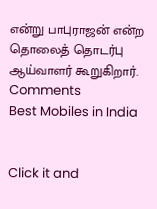என்று பாபுராஜன் என்ற தொலைத் தொடர்பு ஆய்வாளர் கூறுகிறார்.
Comments
Best Mobiles in India


Click it and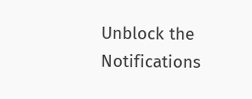Unblock the Notifications